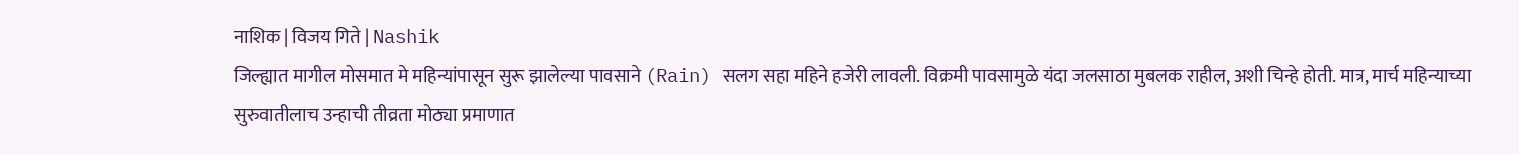नाशिक | विजय गिते | Nashik
जिल्ह्यात मागील मोसमात मे महिन्यांपासून सुरू झालेल्या पावसाने (Rain) सलग सहा महिने हजेरी लावली. विक्रमी पावसामुळे यंदा जलसाठा मुबलक राहील, अशी चिन्हे होती. मात्र, मार्च महिन्याच्या सुरुवातीलाच उन्हाची तीव्रता मोठ्या प्रमाणात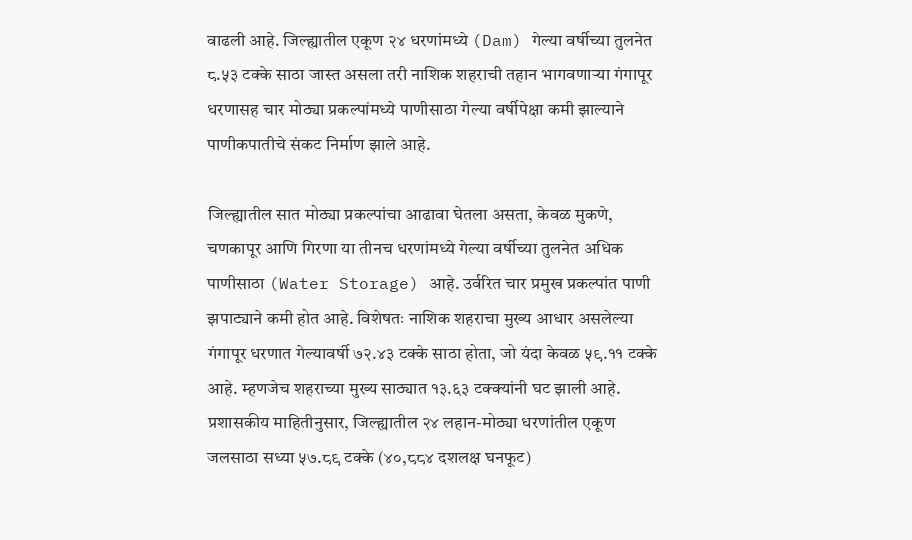वाढली आहे. जिल्ह्यातील एकूण २४ धरणांमध्ये (Dam) गेल्या वर्षीच्या तुलनेत ८.५३ टक्के साठा जास्त असला तरी नाशिक शहराची तहान भागवणाऱ्या गंगापूर धरणासह चार मोठ्या प्रकल्पांमध्ये पाणीसाठा गेल्या वर्षीपेक्षा कमी झाल्याने पाणीकपातीचे संकट निर्माण झाले आहे.

जिल्ह्यातील सात मोठ्या प्रकल्पांचा आढावा घेतला असता, केवळ मुकणे, चणकापूर आणि गिरणा या तीनच धरणांमध्ये गेल्या वर्षीच्या तुलनेत अधिक पाणीसाठा (Water Storage) आहे. उर्वरित चार प्रमुख प्रकल्पांत पाणी झपाट्याने कमी होत आहे. विशेषतः नाशिक शहराचा मुख्य आधार असलेल्या गंगापूर धरणात गेल्यावर्षी ७२.४३ टक्के साठा होता, जो यंदा केवळ ५९.११ टक्के आहे. म्हणजेच शहराच्या मुख्य साठ्यात १३.६३ टक्क्यांनी घट झाली आहे.
प्रशासकीय माहितीनुसार, जिल्ह्यातील २४ लहान-मोठ्या धरणांतील एकूण जलसाठा सध्या ५७.८९ टक्के (४०,८८४ दशलक्ष घनफूट)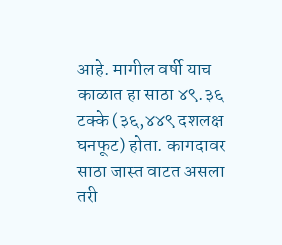आहे. मागील वर्षी याच काळात हा साठा ४९.३६ टक्के (३६,४४९ दशलक्ष घनफूट) होता. कागदावर साठा जास्त वाटत असला तरी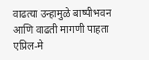वाढत्या उन्हामुळे बाष्पीभवन आणि वाढती मागणी पाहता एप्रिल-मे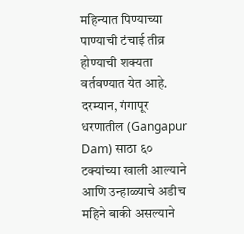महिन्यात पिण्याच्या पाण्याची टंचाई तीव्र होण्याची शक्यता वर्तवण्यात येत आहे.
दरम्यान, गंगापूर धरणातील (Gangapur Dam) साठा ६० टक्यांच्या खाली आल्याने आणि उन्हाळ्याचे अडीच महिने बाकी असल्याने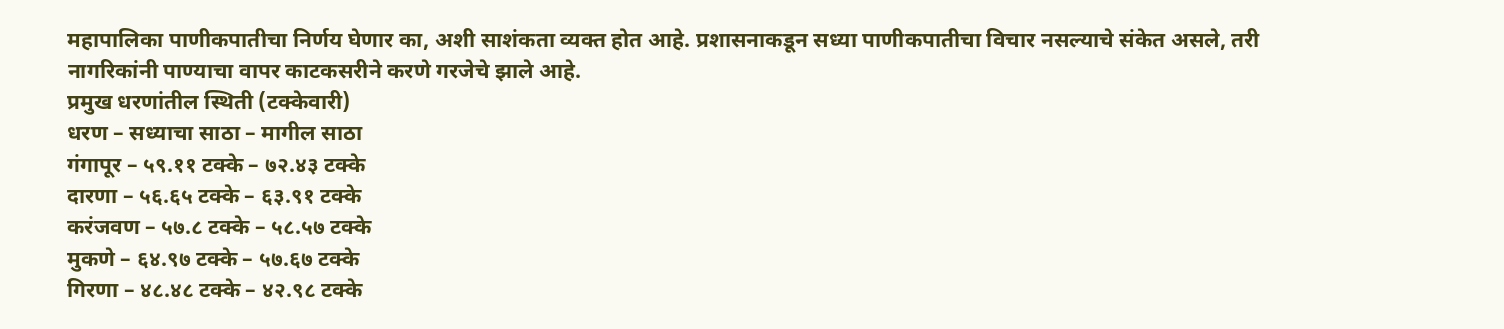महापालिका पाणीकपातीचा निर्णय घेणार का, अशी साशंकता व्यक्त होत आहे. प्रशासनाकडून सध्या पाणीकपातीचा विचार नसल्याचे संकेत असले, तरी नागरिकांनी पाण्याचा वापर काटकसरीने करणे गरजेचे झाले आहे.
प्रमुख धरणांतील स्थिती (टक्केवारी)
धरण – सध्याचा साठा – मागील साठा
गंगापूर – ५९.११ टक्के – ७२.४३ टक्के
दारणा – ५६.६५ टक्के – ६३.९१ टक्के
करंजवण – ५७.८ टक्के – ५८.५७ टक्के
मुकणे – ६४.९७ टक्के – ५७.६७ टक्के
गिरणा – ४८.४८ टक्के – ४२.९८ टक्के